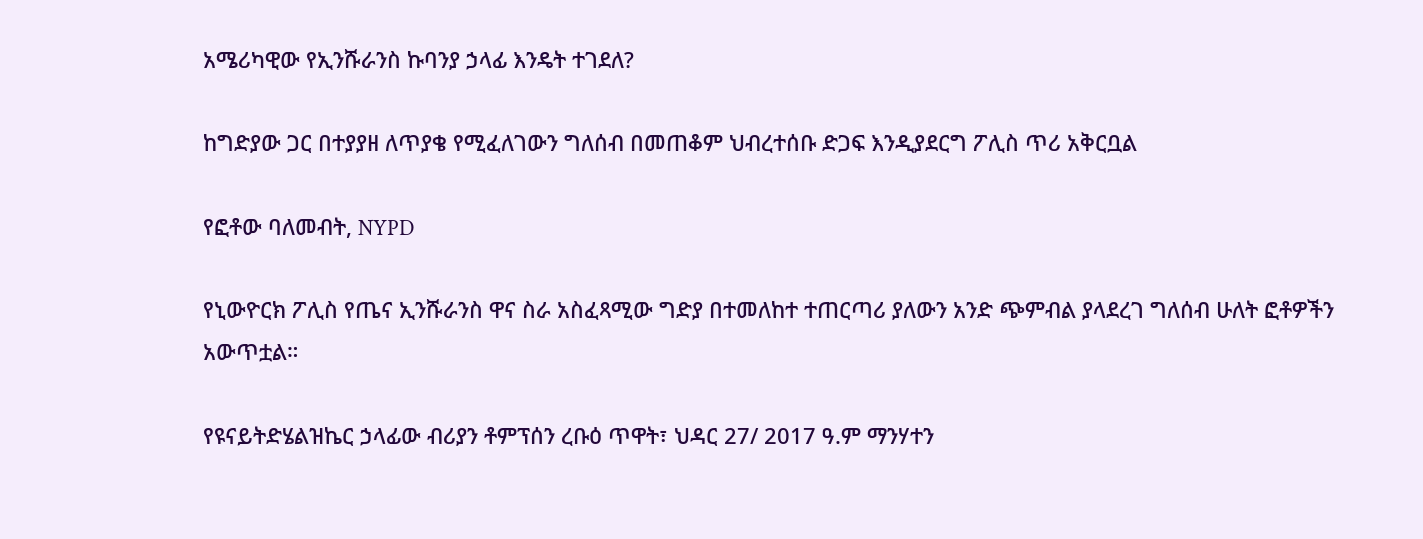አሜሪካዊው የኢንሹራንስ ኩባንያ ኃላፊ እንዴት ተገደለ?

ከግድያው ጋር በተያያዘ ለጥያቄ የሚፈለገውን ግለሰብ በመጠቆም ህብረተሰቡ ድጋፍ እንዲያደርግ ፖሊስ ጥሪ አቅርቧል

የፎቶው ባለመብት, NYPD

የኒውዮርክ ፖሊስ የጤና ኢንሹራንስ ዋና ስራ አስፈጻሚው ግድያ በተመለከተ ተጠርጣሪ ያለውን አንድ ጭምብል ያላደረገ ግለሰብ ሁለት ፎቶዎችን አውጥቷል።

የዩናይትድሄልዝኬር ኃላፊው ብሪያን ቶምፕሰን ረቡዕ ጥዋት፣ ህዳር 27/ 2017 ዓ.ም ማንሃተን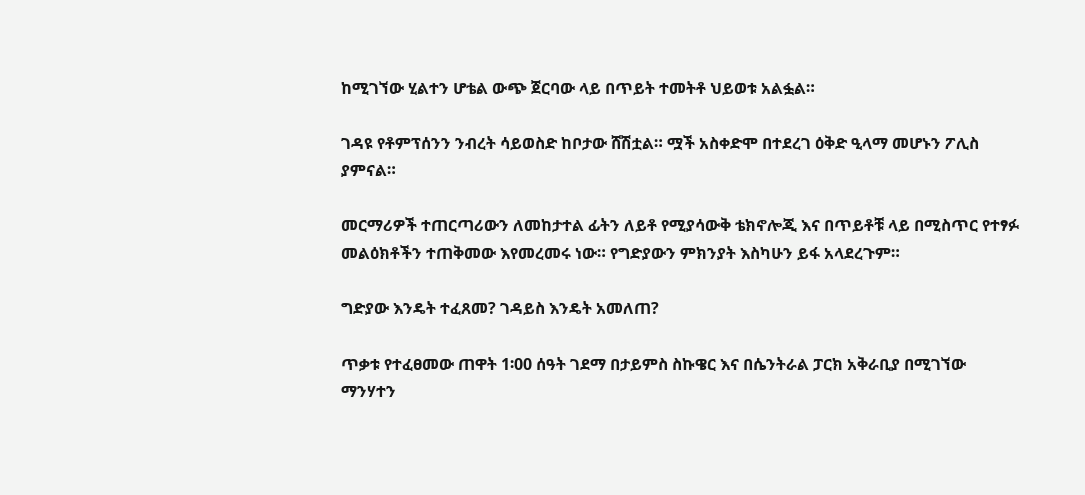ከሚገኘው ሂልተን ሆቴል ውጭ ጀርባው ላይ በጥይት ተመትቶ ህይወቱ አልፏል።

ገዳዩ የቶምፕሰንን ንብረት ሳይወስድ ከቦታው ሸሽቷል። ሟች አስቀድሞ በተደረገ ዕቅድ ዒላማ መሆኑን ፖሊስ ያምናል።

መርማሪዎች ተጠርጣሪውን ለመከታተል ፊትን ለይቶ የሚያሳውቅ ቴክኖሎጂ እና በጥይቶቹ ላይ በሚስጥር የተፃፉ መልዕክቶችን ተጠቅመው እየመረመሩ ነው። የግድያውን ምክንያት እስካሁን ይፋ አላደረጉም።

ግድያው እንዴት ተፈጸመ? ገዳይስ እንዴት አመለጠ?

ጥቃቱ የተፈፀመው ጠዋት 1፡00 ሰዓት ገደማ በታይምስ ስኩዌር እና በሴንትራል ፓርክ አቅራቢያ በሚገኘው ማንሃተን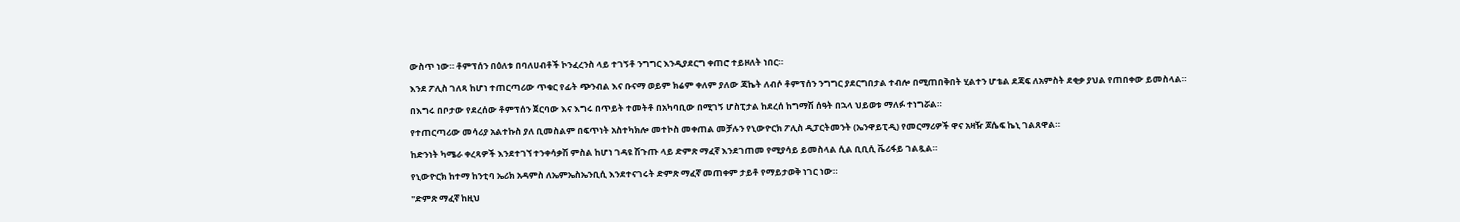ውስጥ ነው። ቶምፕሰን በዕለቱ በባለሀብቶች ኮንፈረንስ ላይ ተገኝቶ ንግግር እንዲያደርግ ቀጠሮ ተይዞለት ነበር።

እንደ ፖሊስ ገለጻ ከሆነ ተጠርጣሪው ጥቁር የፊት ጭንብል እና ቡናማ ወይም ክሬም ቀለም ያለው ጃኬት ለብሶ ቶምፕሰን ንግግር ያደርግበታል ተብሎ በሚጠበቅበት ሂልተን ሆቴል ደጃፍ ለአምስት ደቂቃ ያህል የጠበቀው ይመስላል።

በእግሩ በቦታው የደረሰው ቶምፕሰን ጀርባው እና እግሩ በጥይት ተመትቶ በአካባቢው በሚገኝ ሆስፒታል ከደረሰ ከግማሽ ሰዓት በኋላ ህይወቱ ማለፉ ተነግሯል።

የተጠርጣሪው መሳሪያ አልተኩስ ያለ ቢመስልም በፍጥነት አስተካክሎ መተኮስ መቀጠል መቻሉን የኒውዮርክ ፖሊስ ዲፓርትመንት (ኤንዋይፒዲ) የመርማሪዎች ዋና አዛዥ ጆሴፍ ኬኒ ገልጸዋል።

ከድንነት ካሜራ ቀረጻዎች እንደተገኘ ተንቀሳቃሽ ምስል ከሆነ ገዳዩ ሽጉጡ ላይ ድምጽ ማፈኛ እንደገጠመ የሚያሳይ ይመስላል ሲል ቢቢሲ ቬሪፋይ ገልጿል።

የኒውዮርክ ከተማ ከንቲባ ኤሪክ አዳምስ ለኤምኤስኤንቢሲ እንደተናገሩት ድምጽ ማፈኛ መጠቀም ታይቶ የማይታወቅ ነገር ነው።

"ድምጽ ማፈኛ ከዚህ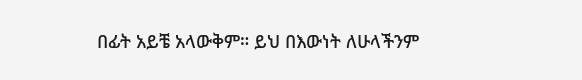በፊት አይቼ አላውቅም። ይህ በእውነት ለሁላችንም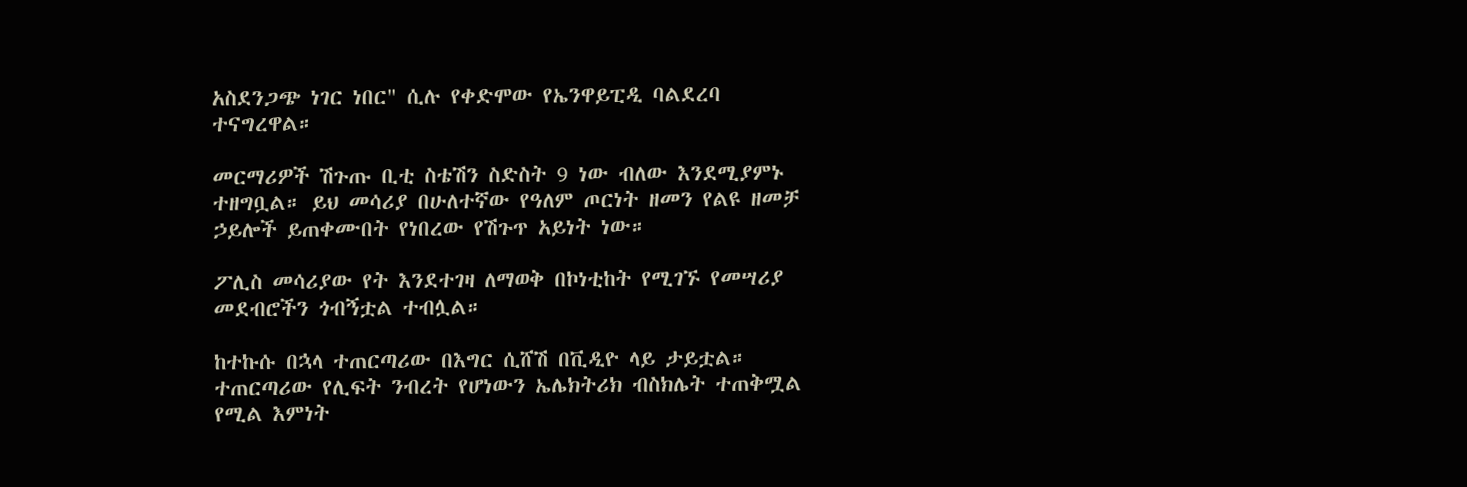አስደንጋጭ ነገር ነበር" ሲሉ የቀድሞው የኤንዋይፒዲ ባልደረባ ተናግረዋል።

መርማሪዎች ሽጉጡ ቢቲ ስቴሽን ስድስት 9 ነው ብለው እንደሚያምኑ ተዘግቧል። ይህ መሳሪያ በሁለተኛው የዓለም ጦርነት ዘመን የልዩ ዘመቻ ኃይሎች ይጠቀሙበት የነበረው የሽጉጥ አይነት ነው።

ፖሊስ መሳሪያው የት እንደተገዛ ለማወቅ በኮነቲከት የሚገኙ የመሣሪያ መደብሮችን ጎብኝቷል ተብሏል።

ከተኩሱ በኋላ ተጠርጣሪው በእግር ሲሸሽ በቪዲዮ ላይ ታይቷል። ተጠርጣሪው የሊፍት ንብረት የሆነውን ኤሌክትሪክ ብስክሌት ተጠቅሟል የሚል እምነት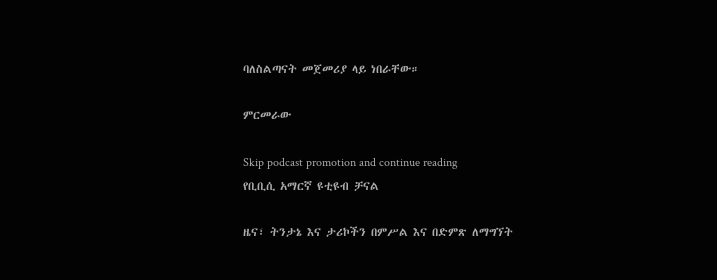ባለስልጣናት መጀመሪያ ላይ ነበራቸው።

ምርመራው

Skip podcast promotion and continue reading
የቢቢሲ አማርኛ ዩቲዩብ ቻናል

ዜና፣ ትንታኔ እና ታሪኮችን በምሥል እና በድምጽ ለማግኘት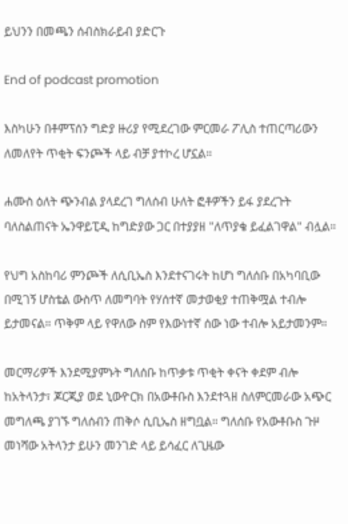ይህንን በመጫን ሰብስክራይብ ያድርጉ

End of podcast promotion

እስካሁን በቶምፕሰን ግድያ ዙሪያ የሚደረገው ምርመራ ፖሊስ ተጠርጣሪውን ለመለየት ጥቂት ፍንጮች ላይ ብቻ ያተኮረ ሆኗል።

ሐሙስ ዕለት ጭንብል ያላደረገ ግለሰብ ሁለት ፎቶዎችን ይፋ ያደረጉት ባለስልጠናት ኤንዋይፒዲ ከግድያው ጋር በተያያዘ "ለጥያቄ ይፈልገዋል" ብሏል።

የህግ አስከባሪ ምንጮች ለሲቢኤስ እንደተናገሩት ከሆነ ግለሰቡ በአካባቢው በሚገኝ ሆስቴል ውስጥ ለመግባት የሃሰተኛ መታወቂያ ተጠቅሟል ተብሎ ይታመናል። ጥቅም ላይ የዋለው ስም የእውነተኛ ሰው ነው ተብሎ አይታመንም።

መርማሪዎች እንደሚያምኑት ግለሰቡ ከጥቃቱ ጥቂት ቀናት ቀደም ብሎ ከአትላንታ፣ ጆርጂያ ወደ ኒውዮርክ በአውቶቡስ እንደተጓዘ ስለምርመራው አጭር መግለጫ ያገኙ ግለሰብን ጠቅሶ ሲቢኤስ ዘግቧል። ግለሰቡ የአውቶቡስ ጉዞ መነሻው አትላንታ ይሁን መንገድ ላይ ይሳፈር ለጊዜው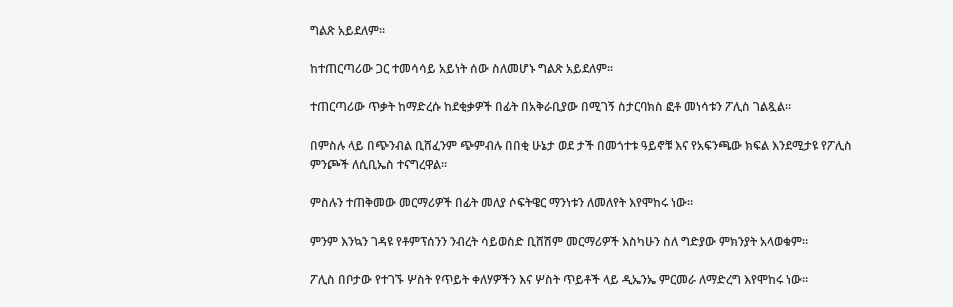ግልጽ አይደለም።

ከተጠርጣሪው ጋር ተመሳሳይ አይነት ሰው ስለመሆኑ ግልጽ አይደለም።

ተጠርጣሪው ጥቃት ከማድረሱ ከደቂቃዎች በፊት በአቅራቢያው በሚገኝ ስታርባክስ ፎቶ መነሳቱን ፖሊስ ገልጿል።

በምስሉ ላይ በጭንብል ቢሸፈንም ጭምብሉ በበቂ ሁኔታ ወደ ታች በመጎተቱ ዓይኖቹ እና የአፍንጫው ክፍል እንደሚታዩ የፖሊስ ምንጮች ለሲቢኤስ ተናግረዋል።

ምስሉን ተጠቅመው መርማሪዎች በፊት መለያ ሶፍትዌር ማንነቱን ለመለየት እየሞከሩ ነው።

ምንም እንኳን ገዳዩ የቶምፕሰንን ንብረት ሳይወስድ ቢሸሽም መርማሪዎች እስካሁን ስለ ግድያው ምክንያት አላወቁም።

ፖሊስ በቦታው የተገኙ ሦስት የጥይት ቀለሃዎችን እና ሦስት ጥይቶች ላይ ዲኤንኤ ምርመራ ለማድረግ እየሞከሩ ነው።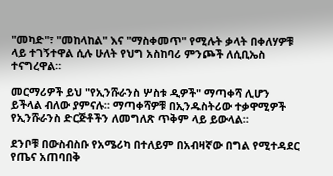"መካድ"፣ "መከላከል" እና "ማስቀመጥ" የሚሉት ቃላት በቀለሃዎቹ ላይ ተገኝተዋል ሲሉ ሁለት የህግ አስከባሪ ምንጮች ለሲቢኤስ ተናግረዋል።

መርማሪዎች ይህ "የኢንሹራንስ ሦስቱ ዲዎች" ማጣቀሻ ሊሆን ይችላል ብለው ያምናሉ። ማጣቀሻዎቹ በኢንዱስትሪው ተቃዋሚዎች የኢንሹራንስ ድርጅቶችን ለመግለጽ ጥቅም ላይ ይውላል።

ደንቦቹ በውስብስቡ የአሜሪካ በተለይም በአብዛኛው በግል የሚተዳደር የጤና አጠባበቅ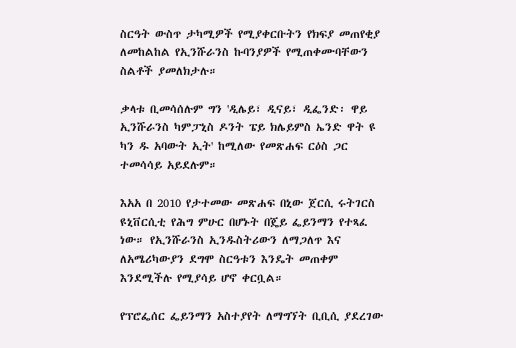ስርዓት ውስጥ ታካሚዎች የሚያቀርቡትን የክፍያ መጠየቂያ ለመከልከል የኢንሹራንስ ኩባንያዎች የሚጠቀሙባቸውን ስልቶች ያመለክታሉ።

ቃላቱ ቢመሳሰሉም ግን 'ዲሌይ፣ ዲናይ፣ ዲፌንድ፡ ዋይ ኢንሹራንስ ካምፓኒስ ዶንት ፔይ ክሌይምስ ኤንድ ዋት ዩ ካን ዱ አባውት ኢት' ከሚለው የመጽሐፍ ርዕስ ጋር ተመሳሳይ አይደሉም።

እአአ በ 2010 የታተመው መጽሐፍ በኒው ጀርሲ ሩትገርስ ዩኒቨርሲቲ የሕግ ምሁር በሆኑት በጄይ ፌይንማን የተጻፈ ነው። የኢንሹራንስ ኢንዱስትሪውን ለማጋለጥ እና ለአሜሪካውያን ደግሞ ስርዓቱን እንዴት መጠቀም እንደሚችሉ የሚያሳይ ሆኖ ቀርቧል።

የፕሮፌሰር ፌይንማን አስተያየት ለማግኘት ቢቢሲ ያደረገው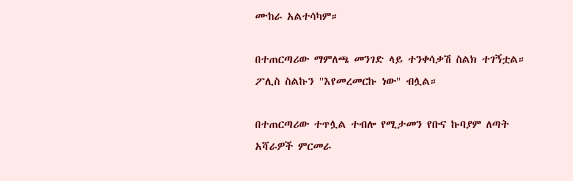ሙከራ አልተሳካም።

በተጠርጣሪው ማምለጫ መንገድ ላይ ተንቀሳቃሽ ስልክ ተገኝቷል። ፖሊስ ስልኩን "እየመረመርኩ ነው" ብሏል።

በተጠርጣሪው ተጥሏል ተብሎ የሚታመን የቡና ኩባያም ለጣት አሻራዎች ምርመራ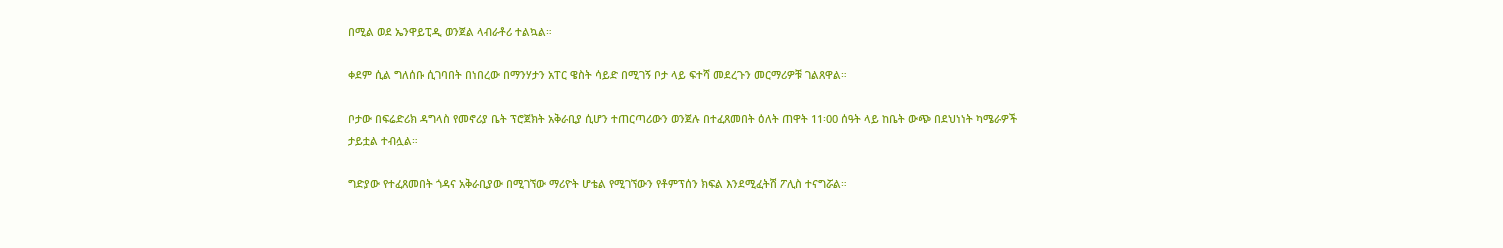በሚል ወደ ኤንዋይፒዲ ወንጀል ላብራቶሪ ተልኳል።

ቀደም ሲል ግለሰቡ ሲገባበት በነበረው በማንሃታን አፐር ዌስት ሳይድ በሚገኝ ቦታ ላይ ፍተሻ መደረጉን መርማሪዎቹ ገልጸዋል።

ቦታው በፍሬድሪክ ዳግላስ የመኖሪያ ቤት ፕሮጀክት አቅራቢያ ሲሆን ተጠርጣሪውን ወንጀሉ በተፈጸመበት ዕለት ጠዋት 11፡00 ሰዓት ላይ ከቤት ውጭ በደህነነት ካሜራዎች ታይቷል ተብሏል።

ግድያው የተፈጸመበት ጎዳና አቅራቢያው በሚገኘው ማሪዮት ሆቴል የሚገኘውን የቶምፕሰን ክፍል እንደሚፈትሽ ፖሊስ ተናግሯል።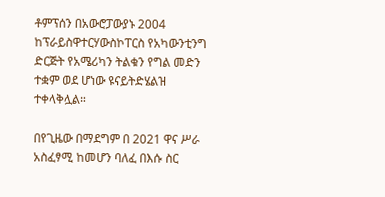ቶምፕሰን በአውሮፓውያኑ 2004 ከፕራይስዋተርሃውስኮፐርስ የአካውንቲንግ ድርጅት የአሜሪካን ትልቁን የግል መድን ተቋም ወደ ሆነው ዩናይትድሄልዝ ተቀላቅሏል።

በየጊዜው በማደግም በ 2021 ዋና ሥራ አስፈፃሚ ከመሆን ባለፈ በእሱ ስር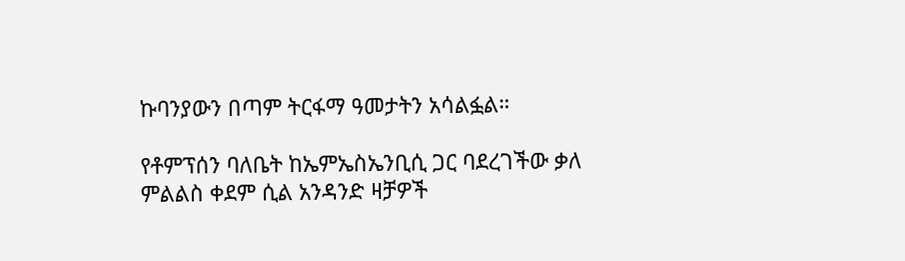ኩባንያውን በጣም ትርፋማ ዓመታትን አሳልፏል።

የቶምፕሰን ባለቤት ከኤምኤስኤንቢሲ ጋር ባደረገችው ቃለ ምልልስ ቀደም ሲል አንዳንድ ዛቻዎች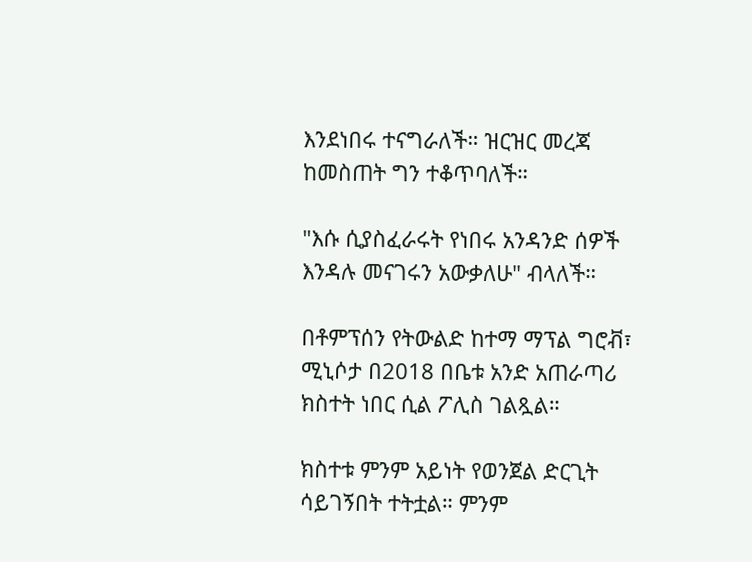እንደነበሩ ተናግራለች። ዝርዝር መረጃ ከመስጠት ግን ተቆጥባለች።

"እሱ ሲያስፈራሩት የነበሩ አንዳንድ ሰዎች እንዳሉ መናገሩን አውቃለሁ" ብላለች።

በቶምፕሰን የትውልድ ከተማ ማፕል ግሮቭ፣ ሚኒሶታ በ2018 በቤቱ አንድ አጠራጣሪ ክስተት ነበር ሲል ፖሊስ ገልጿል።

ክስተቱ ምንም አይነት የወንጀል ድርጊት ሳይገኝበት ተትቷል። ምንም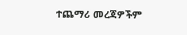ተጨማሪ መረጃዎችም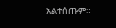አልተሰጡም።